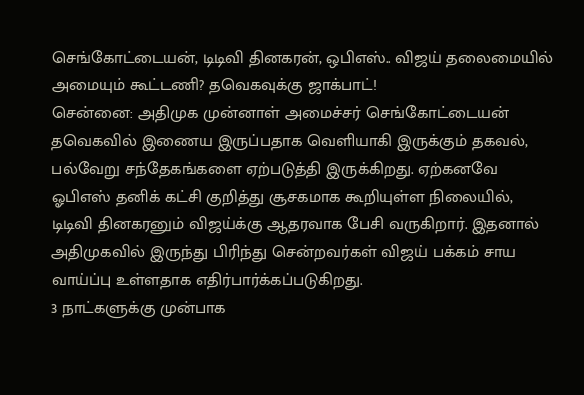செங்கோட்டையன், டிடிவி தினகரன், ஒபிஎஸ்.. விஜய் தலைமையில் அமையும் கூட்டணி? தவெகவுக்கு ஜாக்பாட்!
சென்னை: அதிமுக முன்னாள் அமைச்சர் செங்கோட்டையன் தவெகவில் இணைய இருப்பதாக வெளியாகி இருக்கும் தகவல், பல்வேறு சந்தேகங்களை ஏற்படுத்தி இருக்கிறது. ஏற்கனவே ஓபிஎஸ் தனிக் கட்சி குறித்து சூசகமாக கூறியுள்ள நிலையில், டிடிவி தினகரனும் விஜய்க்கு ஆதரவாக பேசி வருகிறார். இதனால் அதிமுகவில் இருந்து பிரிந்து சென்றவர்கள் விஜய் பக்கம் சாய வாய்ப்பு உள்ளதாக எதிர்பார்க்கப்படுகிறது.
3 நாட்களுக்கு முன்பாக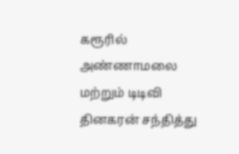கரூரில் அண்ணாமலை மற்றும் டிடிவி தினகரன் சந்தித்து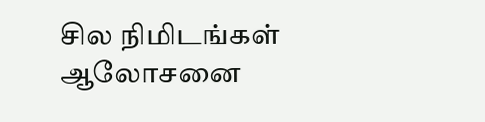சில நிமிடங்கள் ஆலோசனை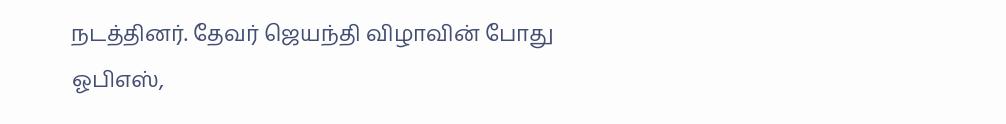நடத்தினர். தேவர் ஜெயந்தி விழாவின் போது ஓபிஎஸ்,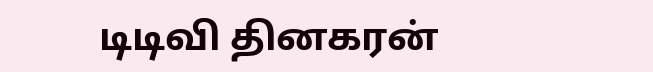டிடிவி தினகரன்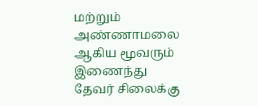மற்றும் அண்ணாமலை ஆகிய மூவரும் இணைந்து தேவர் சிலைக்கு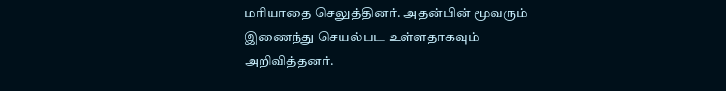மரியாதை செலுத்தினர். அதன்பின் மூவரும் இணைந்து செயல்பட உள்ளதாகவும் அறிவித்தனர்.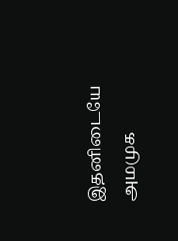இதனிடையே அமமுக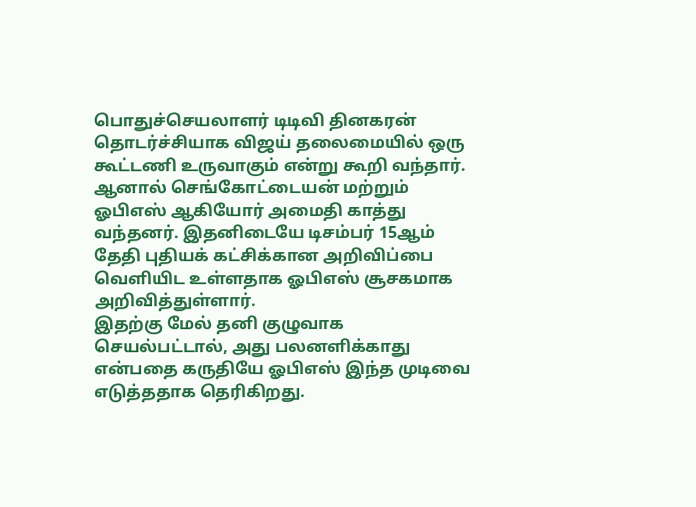பொதுச்செயலாளர் டிடிவி தினகரன் தொடர்ச்சியாக விஜய் தலைமையில் ஒரு கூட்டணி உருவாகும் என்று கூறி வந்தார். ஆனால் செங்கோட்டையன் மற்றும் ஓபிஎஸ் ஆகியோர் அமைதி காத்து வந்தனர். இதனிடையே டிசம்பர் 15ஆம் தேதி புதியக் கட்சிக்கான அறிவிப்பை வெளியிட உள்ளதாக ஓபிஎஸ் சூசகமாக அறிவித்துள்ளார்.
இதற்கு மேல் தனி குழுவாக செயல்பட்டால், அது பலனளிக்காது என்பதை கருதியே ஓபிஎஸ் இந்த முடிவை எடுத்ததாக தெரிகிறது.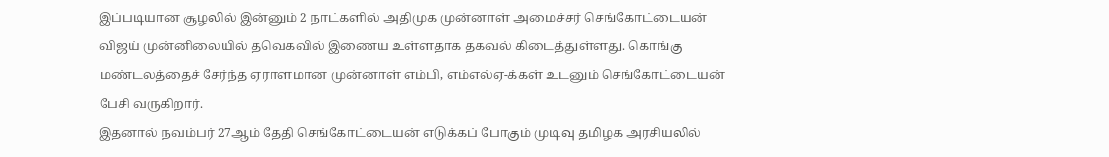இப்படியான சூழலில் இன்னும் 2 நாட்களில் அதிமுக முன்னாள் அமைச்சர் செங்கோட்டையன் விஜய் முன்னிலையில் தவெகவில் இணைய உள்ளதாக தகவல் கிடைத்துள்ளது. கொங்கு மண்டலத்தைச் சேர்ந்த ஏராளமான முன்னாள் எம்பி, எம்எல்ஏ-க்கள் உடனும் செங்கோட்டையன் பேசி வருகிறார்.
இதனால் நவம்பர் 27ஆம் தேதி செங்கோட்டையன் எடுக்கப் போகும் முடிவு தமிழக அரசியலில்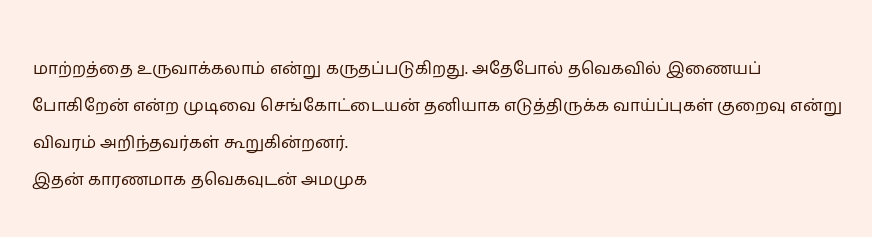மாற்றத்தை உருவாக்கலாம் என்று கருதப்படுகிறது. அதேபோல் தவெகவில் இணையப் போகிறேன் என்ற முடிவை செங்கோட்டையன் தனியாக எடுத்திருக்க வாய்ப்புகள் குறைவு என்று விவரம் அறிந்தவர்கள் கூறுகின்றனர்.
இதன் காரணமாக தவெகவுடன் அமமுக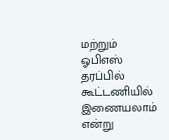மற்றும் ஓபிஎஸ் தரப்பில் கூட்டணியில் இணையலாம் என்று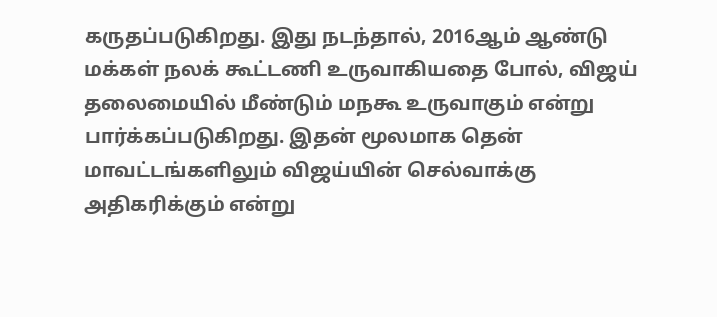கருதப்படுகிறது. இது நடந்தால், 2016ஆம் ஆண்டு மக்கள் நலக் கூட்டணி உருவாகியதை போல், விஜய் தலைமையில் மீண்டும் மநகூ உருவாகும் என்று பார்க்கப்படுகிறது. இதன் மூலமாக தென் மாவட்டங்களிலும் விஜய்யின் செல்வாக்கு அதிகரிக்கும் என்று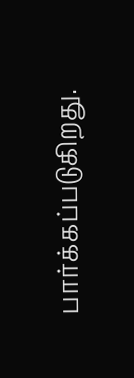பார்க்கப்படுகிறது.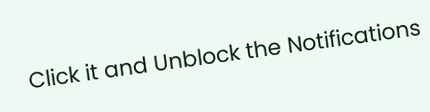Click it and Unblock the Notifications